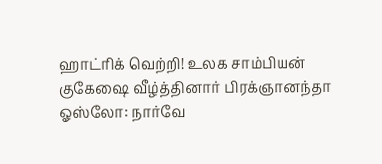ஹாட்ரிக் வெற்றி! உலக சாம்பியன் குகேஷை வீழ்த்தினார் பிரக்ஞானந்தா
ஓஸ்லோ: நார்வே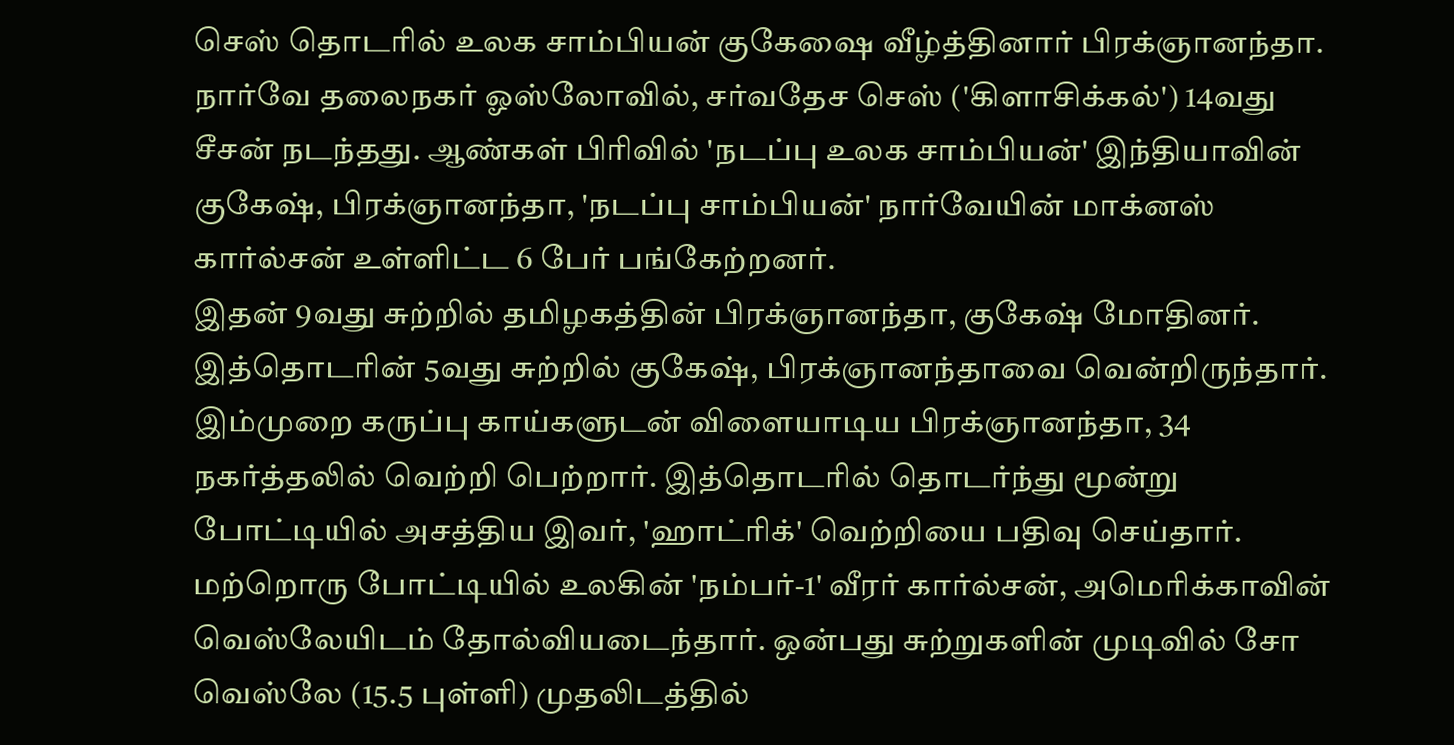செஸ் தொடரில் உலக சாம்பியன் குகேஷை வீழ்த்தினார் பிரக்ஞானந்தா.
நார்வே தலைநகர் ஓஸ்லோவில், சர்வதேச செஸ் ('கிளாசிக்கல்') 14வது சீசன் நடந்தது. ஆண்கள் பிரிவில் 'நடப்பு உலக சாம்பியன்' இந்தியாவின் குகேஷ், பிரக்ஞானந்தா, 'நடப்பு சாம்பியன்' நார்வேயின் மாக்னஸ் கார்ல்சன் உள்ளிட்ட 6 பேர் பங்கேற்றனர்.
இதன் 9வது சுற்றில் தமிழகத்தின் பிரக்ஞானந்தா, குகேஷ் மோதினர். இத்தொடரின் 5வது சுற்றில் குகேஷ், பிரக்ஞானந்தாவை வென்றிருந்தார். இம்முறை கருப்பு காய்களுடன் விளையாடிய பிரக்ஞானந்தா, 34 நகர்த்தலில் வெற்றி பெற்றார். இத்தொடரில் தொடர்ந்து மூன்று போட்டியில் அசத்திய இவர், 'ஹாட்ரிக்' வெற்றியை பதிவு செய்தார்.
மற்றொரு போட்டியில் உலகின் 'நம்பர்-1' வீரர் கார்ல்சன், அமெரிக்காவின் வெஸ்லேயிடம் தோல்வியடைந்தார். ஒன்பது சுற்றுகளின் முடிவில் சோ வெஸ்லே (15.5 புள்ளி) முதலிடத்தில்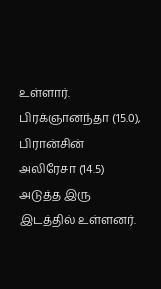உள்ளார். பிரக்ஞானந்தா (15.0), பிரான்சின் அலிரேசா (14.5) அடுத்த இரு இடத்தில் உள்ளனர்.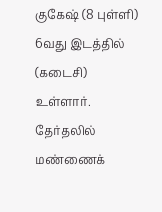குகேஷ் (8 புள்ளி) 6வது இடத்தில் (கடைசி) உள்ளார்.
தேர்தலில் மண்ணைக்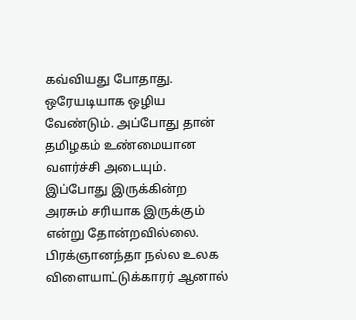கவ்வியது போதாது. ஒரேயடியாக ஒழிய வேண்டும். அப்போது தான் தமிழகம் உண்மையான வளர்ச்சி அடையும். இப்போது இருக்கின்ற அரசும் சரியாக இருக்கும் என்று தோன்றவில்லை.
பிரக்ஞானந்தா நல்ல உலக விளையாட்டுக்காரர் ஆனால்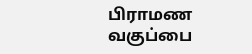பிராமண வகுப்பை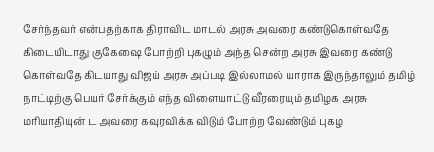சேர்ந்தவர் என்பதற்காக திராவிட மாடல் அரசு அவரை கண்டுகொள்வதே கிடையிடாது குகேஷை போற்றி புகழும் அந்த சென்ற அரசு இவரை கண்டு கொள்வதே கிடயாது விஜய் அரசு அப்படி இல்லாமல் யாராக இருந்தாலும் தமிழ் நாட்டிற்கு பெயர் சேர்க்கும் எந்த விளையாட்டு வீரரையும் தமிழக அரசு மரியாதியுன் ட அவரை கவுரவிக்க விடும் போற்ற வேண்டும் புகழ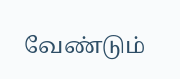வேண்டும்